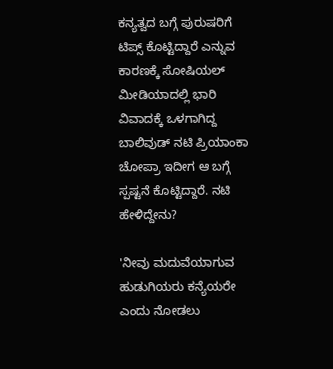ಕನ್ಯತ್ವದ ಬಗ್ಗೆ ಪುರುಷರಿಗೆ ಟಿಪ್ಸ್ ಕೊಟ್ಟಿದ್ದಾರೆ ಎನ್ನುವ ಕಾರಣಕ್ಕೆ ಸೋಷಿಯಲ್ ಮೀಡಿಯಾದಲ್ಲಿ ಭಾರಿ ವಿವಾದಕ್ಕೆ ಒಳಗಾಗಿದ್ದ ಬಾಲಿವುಡ್ ನಟಿ ಪ್ರಿಯಾಂಕಾ ಚೋಪ್ರಾ ಇದೀಗ ಆ ಬಗ್ಗೆ ಸ್ಪಷ್ಟನೆ ಕೊಟ್ಟಿದ್ದಾರೆ. ನಟಿ ಹೇಳಿದ್ದೇನು?

'ನೀವು ಮದುವೆಯಾಗುವ ಹುಡುಗಿಯರು ಕನ್ಯೆಯರೇ ಎಂದು ನೋಡಲು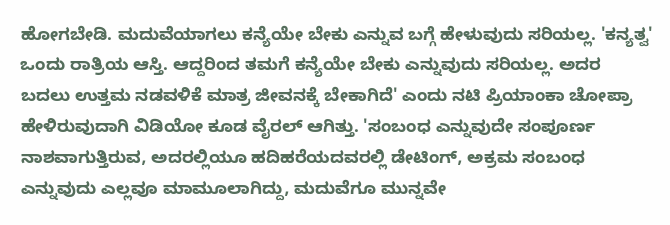ಹೋಗಬೇಡಿ. ಮದುವೆಯಾಗಲು ಕನ್ಯೆಯೇ ಬೇಕು ಎನ್ನುವ ಬಗ್ಗೆ ಹೇಳುವುದು ಸರಿಯಲ್ಲ. 'ಕನ್ಯತ್ವ' ಒಂದು ರಾತ್ರಿಯ ಆಸ್ತಿ. ಆದ್ದರಿಂದ ತಮಗೆ ಕನ್ಯೆಯೇ ಬೇಕು ಎನ್ನುವುದು ಸರಿಯಲ್ಲ. ಅದರ ಬದಲು ಉತ್ತಮ ನಡವಳಿಕೆ ಮಾತ್ರ ಜೀವನಕ್ಕೆ ಬೇಕಾಗಿದೆ' ಎಂದು ನಟಿ ಪ್ರಿಯಾಂಕಾ ಚೋಪ್ರಾ ಹೇಳಿರುವುದಾಗಿ ವಿಡಿಯೋ ಕೂಡ ವೈರಲ್ ಆಗಿತ್ತು. 'ಸಂಬಂಧ ಎನ್ನುವುದೇ ಸಂಪೂರ್ಣ ನಾಶವಾಗುತ್ತಿರುವ, ಅದರಲ್ಲಿಯೂ ಹದಿಹರೆಯದವರಲ್ಲಿ ಡೇಟಿಂಗ್, ಅಕ್ರಮ ಸಂಬಂಧ ಎನ್ನುವುದು ಎಲ್ಲವೂ ಮಾಮೂಲಾಗಿದ್ದು, ಮದುವೆಗೂ ಮುನ್ನವೇ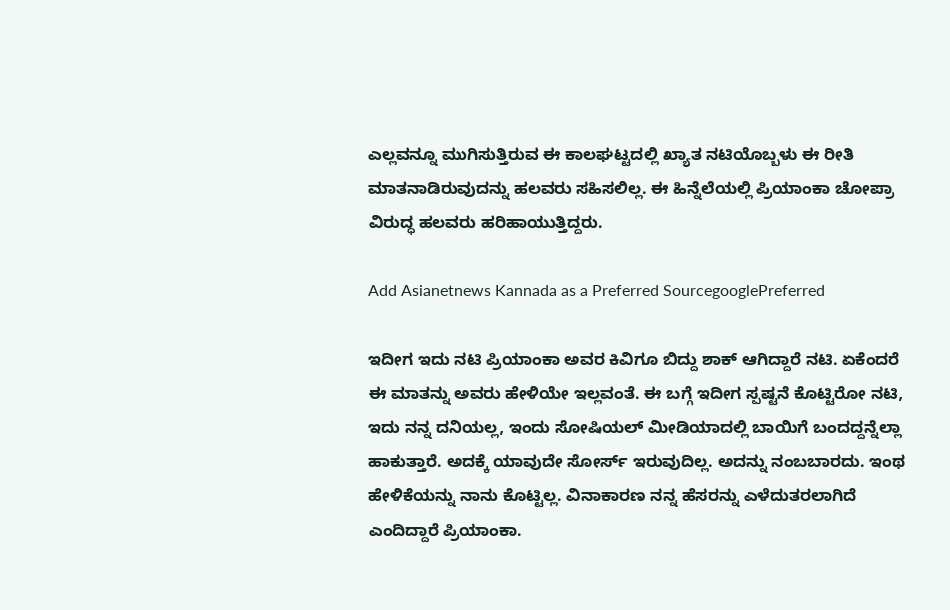ಎಲ್ಲವನ್ನೂ ಮುಗಿಸುತ್ತಿರುವ ಈ ಕಾಲಘಟ್ಟದಲ್ಲಿ ಖ್ಯಾತ ನಟಿಯೊಬ್ಬಳು ಈ ರೀತಿ ಮಾತನಾಡಿರುವುದನ್ನು ಹಲವರು ಸಹಿಸಲಿಲ್ಲ. ಈ ಹಿನ್ನೆಲೆಯಲ್ಲಿ ಪ್ರಿಯಾಂಕಾ ಚೋಪ್ರಾ ವಿರುದ್ಧ ಹಲವರು ಹರಿಹಾಯುತ್ತಿದ್ದರು.

Add Asianetnews Kannada as a Preferred SourcegooglePreferred

ಇದೀಗ ಇದು ನಟಿ ಪ್ರಿಯಾಂಕಾ ಅವರ ಕಿವಿಗೂ ಬಿದ್ದು ಶಾಕ್ ಆಗಿದ್ದಾರೆ ನಟಿ. ಏಕೆಂದರೆ ಈ ಮಾತನ್ನು ಅವರು ಹೇಳಿಯೇ ಇಲ್ಲವಂತೆ. ಈ ಬಗ್ಗೆ ಇದೀಗ ಸ್ಪಷ್ಟನೆ ಕೊಟ್ಟಿರೋ ನಟಿ, ಇದು ನನ್ನ ದನಿಯಲ್ಲ, ಇಂದು ಸೋಷಿಯಲ್ ಮೀಡಿಯಾದಲ್ಲಿ ಬಾಯಿಗೆ ಬಂದದ್ದನ್ನೆಲ್ಲಾ ಹಾಕುತ್ತಾರೆ. ಅದಕ್ಕೆ ಯಾವುದೇ ಸೋರ್ಸ್ ಇರುವುದಿಲ್ಲ. ಅದನ್ನು ನಂಬಬಾರದು. ಇಂಥ ಹೇಳಿಕೆಯನ್ನು ನಾನು ಕೊಟ್ಟಿಲ್ಲ. ವಿನಾಕಾರಣ ನನ್ನ ಹೆಸರನ್ನು ಎಳೆದುತರಲಾಗಿದೆ ಎಂದಿದ್ದಾರೆ ಪ್ರಿಯಾಂಕಾ.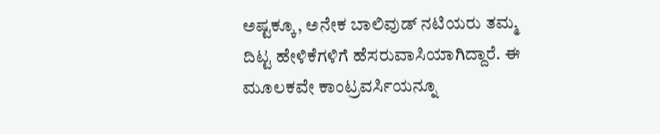ಅಷ್ಟಕ್ಕೂ, ಅನೇಕ ಬಾಲಿವುಡ್ ನಟಿಯರು ತಮ್ಮ ದಿಟ್ಟ ಹೇಳಿಕೆಗಳಿಗೆ ಹೆಸರುವಾಸಿಯಾಗಿದ್ದಾರೆ. ಈ ಮೂಲಕವೇ ಕಾಂಟ್ರವರ್ಸಿಯನ್ನೂ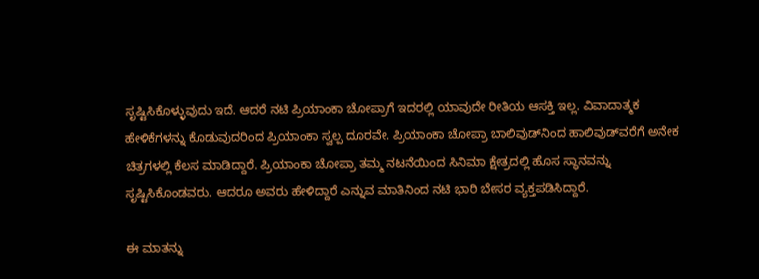ಸೃಷ್ಟಿಸಿಕೊಳ್ಳುವುದು ಇದೆ. ಆದರೆ ನಟಿ ಪ್ರಿಯಾಂಕಾ ಚೋಪ್ರಾಗೆ ಇದರಲ್ಲಿ ಯಾವುದೇ ರೀತಿಯ ಆಸಕ್ತಿ ಇಲ್ಲ. ವಿವಾದಾತ್ಮಕ ಹೇಳಿಕೆಗಳನ್ನು ಕೊಡುವುದರಿಂದ ಪ್ರಿಯಾಂಕಾ ಸ್ವಲ್ಪ ದೂರವೇ. ಪ್ರಿಯಾಂಕಾ ಚೋಪ್ರಾ ಬಾಲಿವುಡ್‌ನಿಂದ ಹಾಲಿವುಡ್‌ವರೆಗೆ ಅನೇಕ ಚಿತ್ರಗಳಲ್ಲಿ ಕೆಲಸ ಮಾಡಿದ್ದಾರೆ. ಪ್ರಿಯಾಂಕಾ ಚೋಪ್ರಾ ತಮ್ಮ ನಟನೆಯಿಂದ ಸಿನಿಮಾ ಕ್ಷೇತ್ರದಲ್ಲಿ ಹೊಸ ಸ್ಥಾನವನ್ನು ಸೃಷ್ಟಿಸಿಕೊಂಡವರು. ಆದರೂ ಅವರು ಹೇಳಿದ್ದಾರೆ ಎನ್ನುವ ಮಾತಿನಿಂದ ನಟಿ ಭಾರಿ ಬೇಸರ ವ್ಯಕ್ತಪಡಿಸಿದ್ದಾರೆ.

ಈ ಮಾತನ್ನು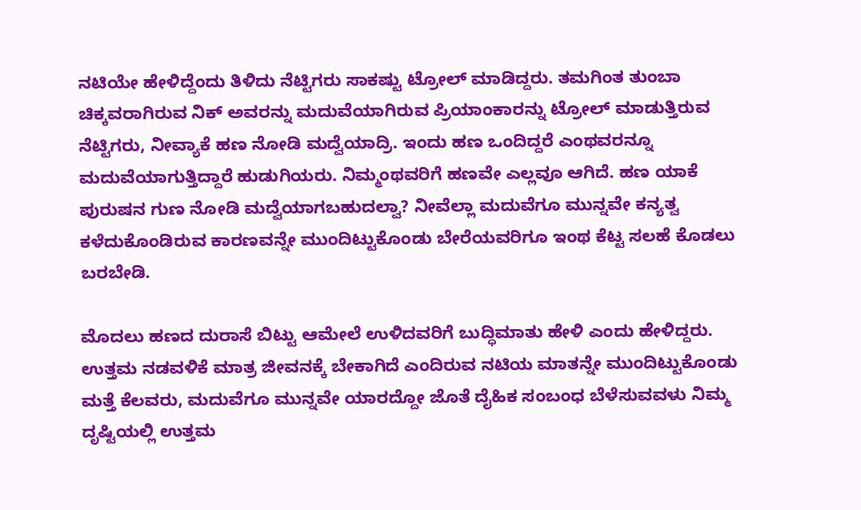ನಟಿಯೇ ಹೇಳಿದ್ದೆಂದು ತಿಳಿದು ನೆಟ್ಟಿಗರು ಸಾಕಷ್ಟು ಟ್ರೋಲ್ ಮಾಡಿದ್ದರು. ತಮಗಿಂತ ತುಂಬಾ ಚಿಕ್ಕವರಾಗಿರುವ ನಿಕ್ ಅವರನ್ನು ಮದುವೆಯಾಗಿರುವ ಪ್ರಿಯಾಂಕಾರನ್ನು ಟ್ರೋಲ್ ಮಾಡುತ್ತಿರುವ ನೆಟ್ಟಿಗರು, ನೀವ್ಯಾಕೆ ಹಣ ನೋಡಿ ಮದ್ವೆಯಾದ್ರಿ. ಇಂದು ಹಣ ಒಂದಿದ್ದರೆ ಎಂಥವರನ್ನೂ ಮದುವೆಯಾಗುತ್ತಿದ್ದಾರೆ ಹುಡುಗಿಯರು. ನಿಮ್ಮಂಥವರಿಗೆ ಹಣವೇ ಎಲ್ಲವೂ ಆಗಿದೆ. ಹಣ ಯಾಕೆ ಪುರುಷನ ಗುಣ ನೋಡಿ ಮದ್ವೆಯಾಗಬಹುದಲ್ವಾ? ನೀವೆಲ್ಲಾ ಮದುವೆಗೂ ಮುನ್ನವೇ ಕನ್ಯತ್ವ ಕಳೆದುಕೊಂಡಿರುವ ಕಾರಣವನ್ನೇ ಮುಂದಿಟ್ಟುಕೊಂಡು ಬೇರೆಯವರಿಗೂ ಇಂಥ ಕೆಟ್ಟ ಸಲಹೆ ಕೊಡಲು ಬರಬೇಡಿ.

ಮೊದಲು ಹಣದ ದುರಾಸೆ ಬಿಟ್ಟು ಆಮೇಲೆ ಉಳಿದವರಿಗೆ ಬುದ್ಧಿಮಾತು ಹೇಳಿ ಎಂದು ಹೇಳಿದ್ದರು. ಉತ್ತಮ ನಡವಳಿಕೆ ಮಾತ್ರ ಜೀವನಕ್ಕೆ ಬೇಕಾಗಿದೆ ಎಂದಿರುವ ನಟಿಯ ಮಾತನ್ನೇ ಮುಂದಿಟ್ಟುಕೊಂಡು ಮತ್ತೆ ಕೆಲವರು, ಮದುವೆಗೂ ಮುನ್ನವೇ ಯಾರದ್ದೋ ಜೊತೆ ದೈಹಿಕ ಸಂಬಂಧ ಬೆಳೆಸುವವಳು ನಿಮ್ಮ ದೃಷ್ಟಿಯಲ್ಲಿ ಉತ್ತಮ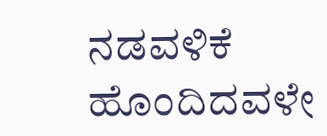ನಡವಳಿಕೆ ಹೊಂದಿದವಳೇ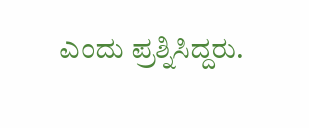ಎಂದು ಪ್ರಶ್ನಿಸಿದ್ದರು.